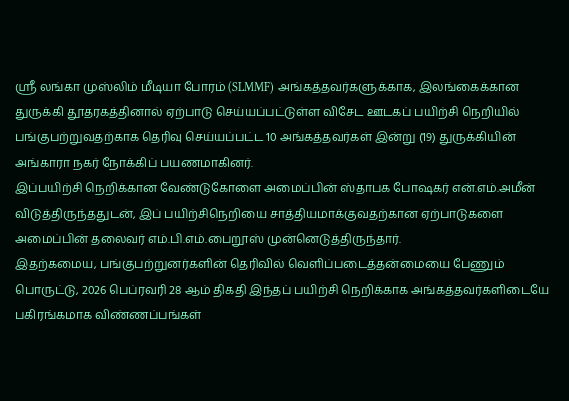ஶ்ரீ லங்கா முஸ்லிம் மீடியா போரம் (SLMMF) அங்கத்தவர்களுக்காக, இலங்கைக்கான துருக்கி தூதரகத்தினால் ஏற்பாடு செய்யப்பட்டுள்ள விசேட ஊடகப் பயிற்சி நெறியில் பங்குபற்றுவதற்காக தெரிவு செய்யப்பட்ட 10 அங்கத்தவர்கள் இன்று (19) துருக்கியின் அங்காரா நகர் நோக்கிப் பயணமாகினர்.
இப்பயிற்சி நெறிக்கான வேண்டுகோளை அமைப்பின் ஸ்தாபக போஷகர் என்.எம்.அமீன் விடுத்திருந்ததுடன், இப் பயிற்சிநெறியை சாத்தியமாக்குவதற்கான ஏற்பாடுகளை அமைப்பின் தலைவர் எம்.பி.எம்.பைறூஸ் முன்னெடுத்திருந்தார்.
இதற்கமைய, பங்குபற்றுனர்களின் தெரிவில் வெளிப்படைத்தன்மையை பேணும் பொருட்டு, 2026 பெப்ரவரி 28 ஆம் திகதி இந்தப் பயிற்சி நெறிக்காக அங்கத்தவர்களிடையே பகிரங்கமாக விண்ணப்பங்கள்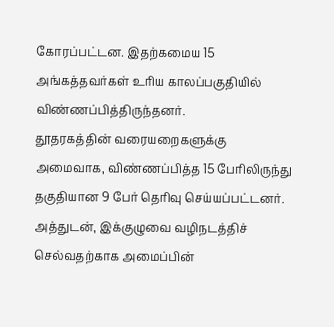கோரப்பட்டன. இதற்கமைய 15 அங்கத்தவர்கள் உரிய காலப்பகுதியில் விண்ணப்பித்திருந்தனர்.
தூதரகத்தின் வரையறைகளுக்கு அமைவாக, விண்ணப்பித்த 15 பேரிலிருந்து தகுதியான 9 பேர் தெரிவு செய்யப்பட்டனர். அத்துடன், இக்குழுவை வழிநடத்திச் செல்வதற்காக அமைப்பின்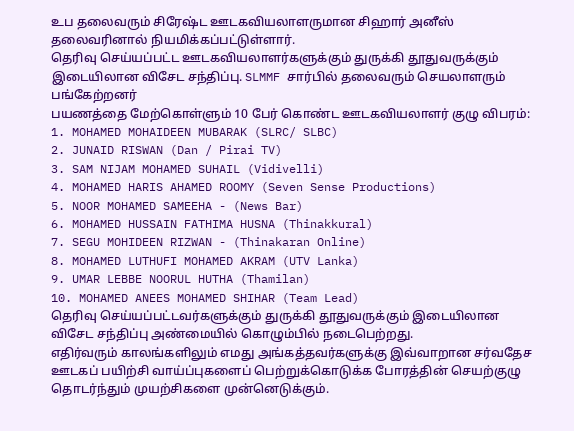உப தலைவரும் சிரேஷ்ட ஊடகவியலாளருமான சிஹார் அனீஸ் தலைவரினால் நியமிக்கப்பட்டுள்ளார்.
தெரிவு செய்யப்பட்ட ஊடகவியலாளர்களுக்கும் துருக்கி தூதுவருக்கும் இடையிலான விசேட சந்திப்பு. SLMMF சார்பில் தலைவரும் செயலாளரும் பங்கேற்றனர்
பயணத்தை மேற்கொள்ளும் 10 பேர் கொண்ட ஊடகவியலாளர் குழு விபரம்:
1. MOHAMED MOHAIDEEN MUBARAK (SLRC/ SLBC)
2. JUNAID RISWAN (Dan / Pirai TV)
3. SAM NIJAM MOHAMED SUHAIL (Vidivelli)
4. MOHAMED HARIS AHAMED ROOMY (Seven Sense Productions)
5. NOOR MOHAMED SAMEEHA - (News Bar)
6. MOHAMED HUSSAIN FATHIMA HUSNA (Thinakkural)
7. SEGU MOHIDEEN RIZWAN - (Thinakaran Online)
8. MOHAMED LUTHUFI MOHAMED AKRAM (UTV Lanka)
9. UMAR LEBBE NOORUL HUTHA (Thamilan)
10. MOHAMED ANEES MOHAMED SHIHAR (Team Lead)
தெரிவு செய்யப்பட்டவர்களுக்கும் துருக்கி தூதுவருக்கும் இடையிலான விசேட சந்திப்பு அண்மையில் கொழும்பில் நடைபெற்றது.
எதிர்வரும் காலங்களிலும் எமது அங்கத்தவர்களுக்கு இவ்வாறான சர்வதேச ஊடகப் பயிற்சி வாய்ப்புகளைப் பெற்றுக்கொடுக்க போரத்தின் செயற்குழு தொடர்ந்தும் முயற்சிகளை முன்னெடுக்கும்.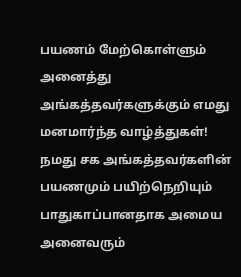பயணம் மேற்கொள்ளும் அனைத்து அங்கத்தவர்களுக்கும் எமது மனமார்ந்த வாழ்த்துகள்!
நமது சக அங்கத்தவர்களின் பயணமும் பயிற்நெறியும் பாதுகாப்பானதாக அமைய அனைவரும்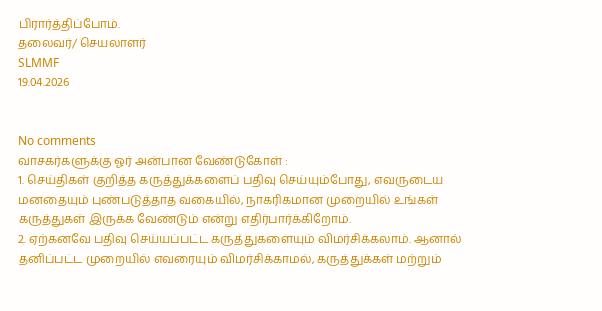பிரார்த்திப்போம்.
தலைவர்/ செயலாளர்
SLMMF
19.04.2026


No comments
வாசகர்களுக்கு ஓர் அன்பான வேண்டுகோள் :
1. செய்திகள் குறித்த கருத்துக்களைப் பதிவு செய்யும்போது, எவருடைய மனதையும் புண்படுத்தாத வகையில், நாகரிகமான முறையில் உங்கள் கருத்துகள் இருக்க வேண்டும் என்று எதிர்பார்க்கிறோம்.
2. ஏற்கனவே பதிவு செய்யப்பட்ட கருத்துகளையும் விமர்சிக்கலாம். ஆனால் தனிப்பட்ட முறையில் எவரையும் விமர்சிக்காமல், கருத்துக்கள் மற்றும்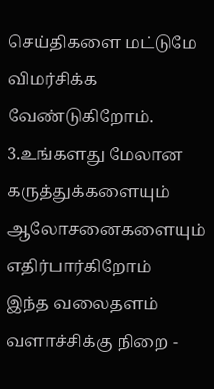செய்திகளை மட்டுமே விமர்சிக்க வேண்டுகிறோம்.
3.உங்களது மேலான கருத்துக்களையும் ஆலோசனைகளையும் எதிர்பார்கிறோம்
இந்த வலைதளம் வளாச்சிக்கு நிறை -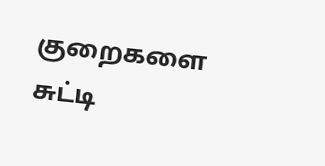குறைகளை
சுட்டி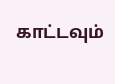காட்டவும்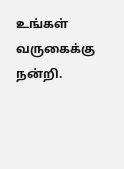உங்கள் வருகைக்கு நன்றி.